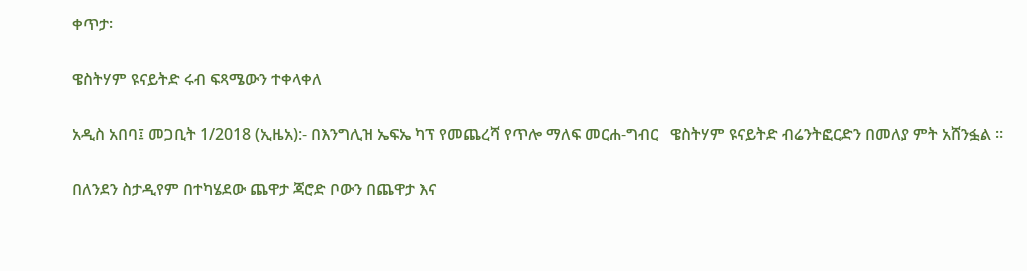ቀጥታ፡

ዌስትሃም ዩናይትድ ሩብ ፍጻሜውን ተቀላቀለ

አዲስ አበባ፤ መጋቢት 1/2018 (ኢዜአ):- በእንግሊዝ ኤፍኤ ካፕ የመጨረሻ የጥሎ ማለፍ መርሐ-ግብር   ዌስትሃም ዩናይትድ ብሬንትፎርድን በመለያ ምት አሸንፏል ።

በለንደን ስታዲየም በተካሄደው ጨዋታ ጃሮድ ቦውን በጨዋታ እና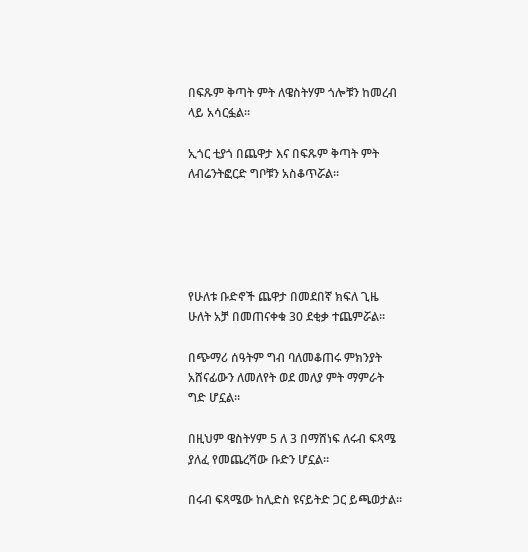በፍጹም ቅጣት ምት ለዌስትሃም ጎሎቹን ከመረብ ላይ አሳርፏል።

ኢጎር ቲያጎ በጨዋታ እና በፍጹም ቅጣት ምት ለብሬንትፎርድ ግቦቹን አስቆጥሯል።





የሁለቱ ቡድኖች ጨዋታ በመደበኛ ክፍለ ጊዜ ሁለት አቻ በመጠናቀቁ 30 ደቂቃ ተጨምሯል።

በጭማሪ ሰዓትም ግብ ባለመቆጠሩ ምክንያት አሸናፊውን ለመለየት ወደ መለያ ምት ማምራት ግድ ሆኗል።

በዚህም ዌስትሃም 5 ለ 3 በማሸነፍ ለሩብ ፍጻሜ ያለፈ የመጨረሻው ቡድን ሆኗል።

በሩብ ፍጻሜው ከሊድስ ዩናይትድ ጋር ይጫወታል።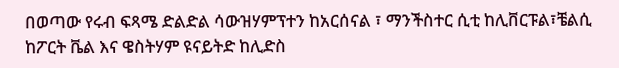በወጣው የሩብ ፍጻሜ ድልድል ሳውዝሃምፕተን ከአርሰናል ፣ ማንችስተር ሲቲ ከሊቨርፑል፣ቼልሲ ከፖርት ቬል እና ዌስትሃም ዩናይትድ ከሊድስ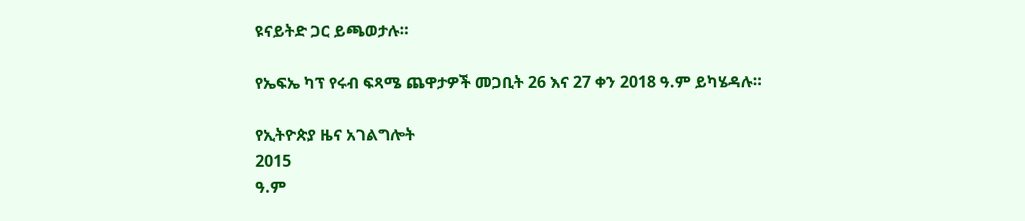ዩናይትድ ጋር ይጫወታሉ።

የኤፍኤ ካፕ የሩብ ፍጻሜ ጨዋታዎች መጋቢት 26 እና 27 ቀን 2018 ዓ.ም ይካሄዳሉ።

የኢትዮጵያ ዜና አገልግሎት
2015
ዓ.ም